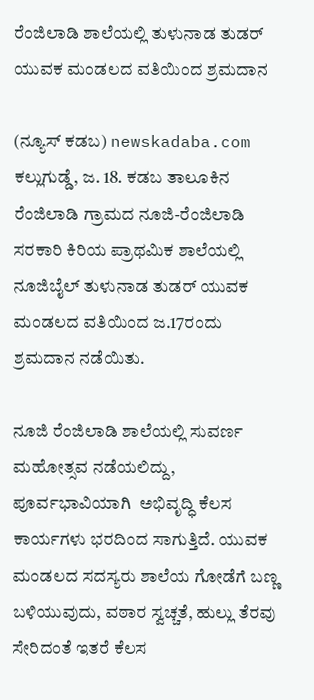ರೆಂಜಿಲಾಡಿ ಶಾಲೆಯಲ್ಲಿ ತುಳುನಾಡ ತುಡರ್ ಯುವಕ ಮಂಡಲದ ವತಿಯಿಂದ ಶ್ರಮದಾನ

(ನ್ಯೂಸ್ ಕಡಬ) newskadaba.com ಕಲ್ಲುಗುಡ್ಡೆ, ಜ. 18. ಕಡಬ ತಾಲೂಕಿನ ರೆಂಜಿಲಾಡಿ ಗ್ರಾಮದ ನೂಜಿ-ರೆಂಜಿಲಾಡಿ ಸರಕಾರಿ ಕಿರಿಯ ಪ್ರಾಥಮಿಕ ಶಾಲೆಯಲ್ಲಿ ನೂಜಿಬೈಲ್ ತುಳುನಾಡ ತುಡರ್ ಯುವಕ ಮಂಡಲದ ವತಿಯಿಂದ ಜ.17ರಂದು ಶ್ರಮದಾನ ನಡೆಯಿತು.

ನೂಜಿ ರೆಂಜಿಲಾಡಿ ಶಾಲೆಯಲ್ಲಿ ಸುವರ್ಣ ಮಹೋತ್ಸವ ನಡೆಯಲಿದ್ದು, ಪೂರ್ವಭಾವಿಯಾಗಿ  ಅಭಿವೃದ್ಧಿ ಕೆಲಸ ಕಾರ್ಯಗಳು ಭರದಿಂದ ಸಾಗುತ್ತಿದೆ. ಯುವಕ ಮಂಡಲದ ಸದಸ್ಯರು ಶಾಲೆಯ ಗೋಡೆಗೆ ಬಣ್ಣ ಬಳಿಯುವುದು, ವಠಾರ ಸ್ವಚ್ಚತೆ, ಹುಲ್ಲು ತೆರವು ಸೇರಿದಂತೆ ಇತರೆ ಕೆಲಸ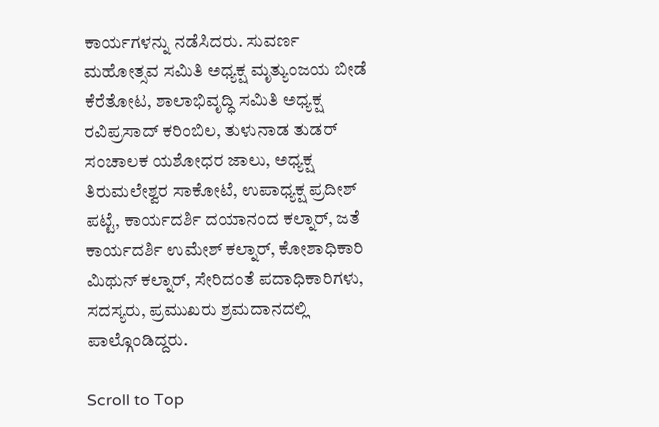ಕಾರ್ಯಗಳನ್ನು ನಡೆಸಿದರು. ಸುವರ್ಣ ಮಹೋತ್ಸವ ಸಮಿತಿ ಅಧ್ಯಕ್ಷ ಮೃತ್ಯುಂಜಯ ಬೀಡೆ ಕೆರೆತೋಟ, ಶಾಲಾಭಿವೃದ್ಧಿ ಸಮಿತಿ ಅಧ್ಯಕ್ಷ ರವಿಪ್ರಸಾದ್ ಕರಿಂಬಿಲ, ತುಳುನಾಡ ತುಡರ್ ಸಂಚಾಲಕ ಯಶೋಧರ ಜಾಲು, ಅಧ್ಯಕ್ಷ ತಿರುಮಲೇಶ್ವರ ಸಾಕೋಟೆ, ಉಪಾಧ್ಯಕ್ಷ ಪ್ರದೀಶ್ ಪಟ್ಟೆ, ಕಾರ್ಯದರ್ಶಿ ದಯಾನಂದ ಕಲ್ನಾರ್, ಜತೆ ಕಾರ್ಯದರ್ಶಿ ಉಮೇಶ್ ಕಲ್ನಾರ್, ಕೋಶಾಧಿಕಾರಿ ಮಿಥುನ್ ಕಲ್ನಾರ್, ಸೇರಿದಂತೆ ಪದಾಧಿಕಾರಿಗಳು, ಸದಸ್ಯರು, ಪ್ರಮುಖರು ಶ್ರಮದಾನದಲ್ಲಿ ಪಾಲ್ಗೊಂಡಿದ್ದರು.

Scroll to Top